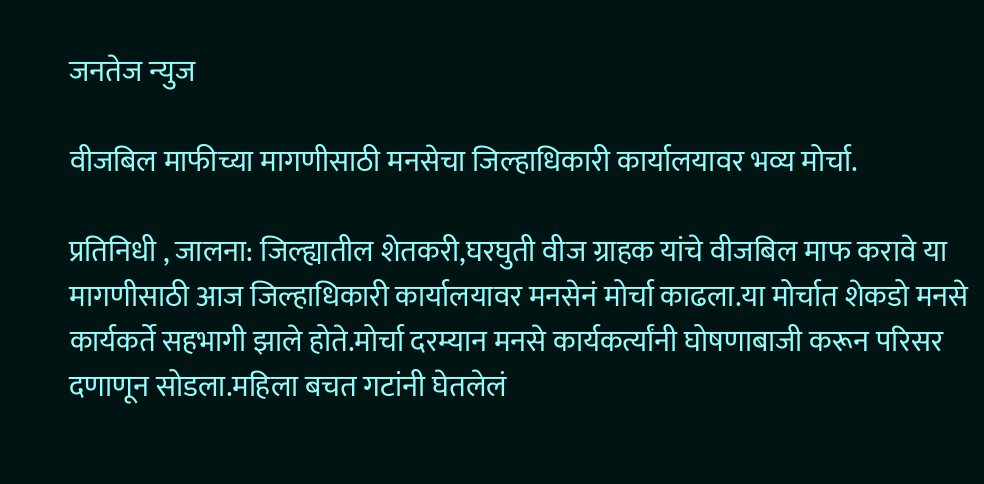जनतेज न्युज

वीजबिल माफीच्या मागणीसाठी मनसेचा जिल्हाधिकारी कार्यालयावर भव्य मोर्चा.

प्रतिनिधी , जालना: जिल्ह्यातील शेतकरी,घरघुती वीज ग्राहक यांचे वीजबिल माफ करावे या मागणीसाठी आज जिल्हाधिकारी कार्यालयावर मनसेनं मोर्चा काढला.या मोर्चात शेकडो मनसे कार्यकर्ते सहभागी झाले होते.मोर्चा दरम्यान मनसे कार्यकर्त्यांनी घोषणाबाजी करून परिसर दणाणून सोडला.महिला बचत गटांनी घेतलेलं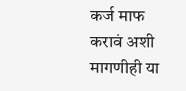कर्ज माफ करावं अशी मागणीही या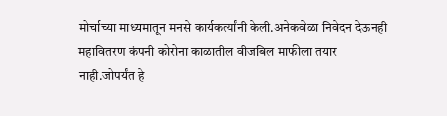मोर्चाच्या माध्यमातून मनसे कार्यकर्त्यांनी केली.अनेकवेळा निवेदन देऊनही महावितरण कंपनी कोरोना काळातील वीजबिल माफीला तयार नाही.जोपर्यंत हे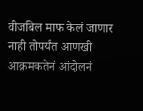वीजबिल माफ केलं जाणार नाही तोपर्यंत आणखी आक्रमकतेनं आंदोलनं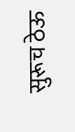सुरूच ठेऊ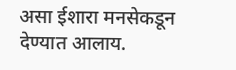असा ईशारा मनसेकडून देण्यात आलाय.